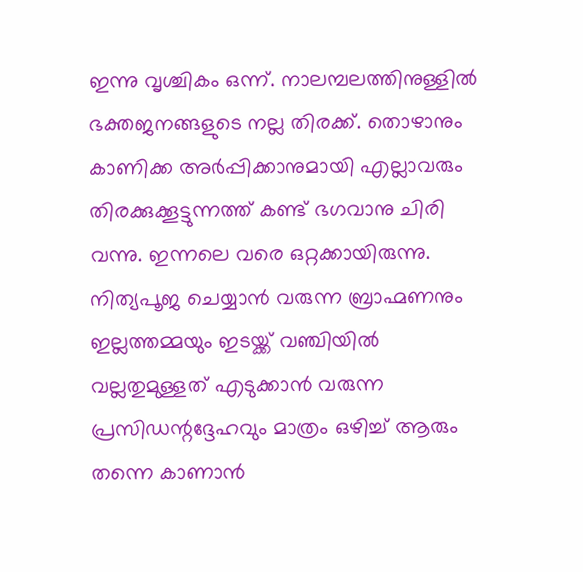ഇന്നു വൃശ്ചികം ഒന്ന്. നാലമ്പലത്തിനുള്ളിൽ ഭക്തജനങ്ങളുടെ നല്ല തിരക്ക്. തൊഴാനും കാണിക്ക അർപ്പിക്കാനുമായി എല്ലാവരും തിരക്കുക്കൂട്ടുന്നത്ത് കണ്ട് ഭഗവാനു ചിരി വന്നു. ഇന്നലെ വരെ ഒറ്റക്കായിരുന്നു. നിത്യപൂജ ചെയ്യാൻ വരുന്ന ബ്രാഹ്മണനും ഇല്ലത്തമ്മയും ഇടയ്ക്ക് വഞ്ചിയിൽ വല്ലതുമുള്ളത് എടുക്കാൻ വരുന്ന പ്രസിഡന്റദ്ദേഹവും മാത്രം ഒഴിച്ച് ആരും തന്നെ കാണാൻ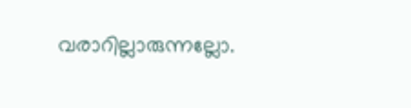വരാറില്ലാരുന്നല്ലോ.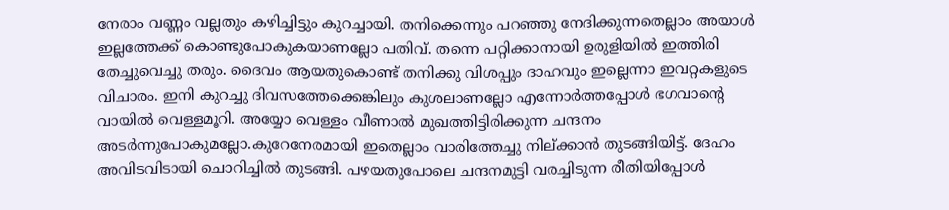നേരാം വണ്ണം വല്ലതും കഴിച്ചിട്ടും കുറച്ചായി. തനിക്കെന്നും പറഞ്ഞു നേദിക്കുന്നതെല്ലാം അയാൾ ഇല്ലത്തേക്ക് കൊണ്ടുപോകുകയാണല്ലോ പതിവ്. തന്നെ പറ്റിക്കാനായി ഉരുളിയിൽ ഇത്തിരി തേച്ചുവെച്ചു തരും. ദൈവം ആയതുകൊണ്ട് തനിക്കു വിശപ്പും ദാഹവും ഇല്ലെന്നാ ഇവറ്റകളുടെ വിചാരം. ഇനി കുറച്ചു ദിവസത്തേക്കെങ്കിലും കുശലാണല്ലോ എന്നോർത്തപ്പോൾ ഭഗവാന്റെ വായിൽ വെള്ളമൂറി. അയ്യോ വെള്ളം വീണാൽ മുഖത്തിട്ടിരിക്കുന്ന ചന്ദനം അടർന്നുപോകുമല്ലോ.കുറേനേരമായി ഇതെല്ലാം വാരിത്തേച്ചു നില്ക്കാൻ തുടങ്ങിയിട്ട്. ദേഹം അവിടവിടായി ചൊറിച്ചിൽ തുടങ്ങി. പഴയതുപോലെ ചന്ദനമുട്ടി വരച്ചിടുന്ന രീതിയിപ്പോൾ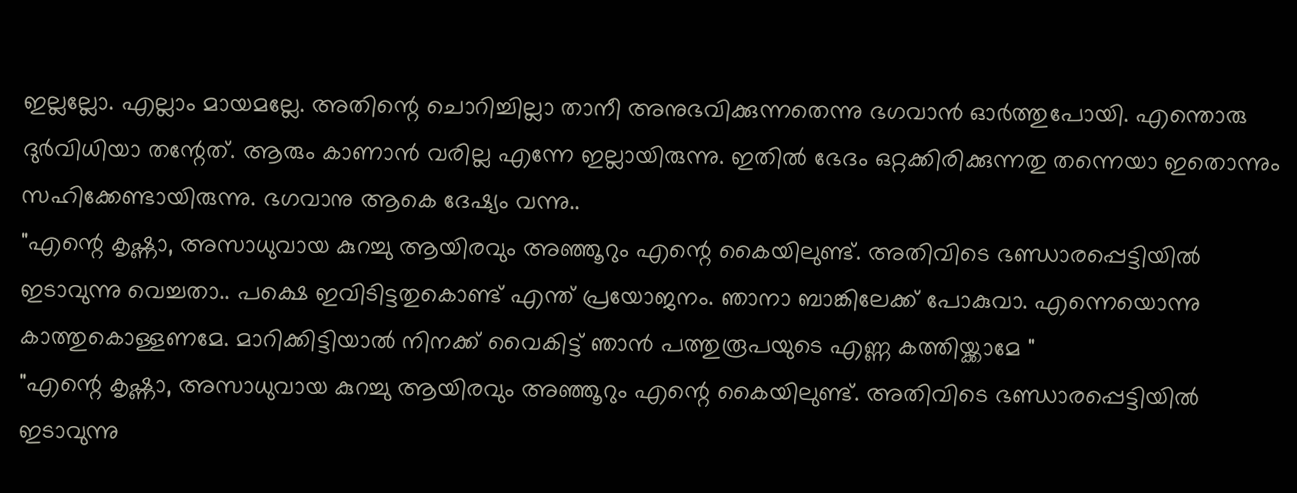ഇല്ലല്ലോ. എല്ലാം മായമല്ലേ. അതിന്റെ ചൊറിച്ചില്ലാ താനീ അനുഭവിക്കുന്നതെന്നു ഭഗവാൻ ഓർത്തുപോയി. എന്തൊരു ദുർവിധിയാ തന്റേത്. ആരും കാണാൻ വരില്ല എന്നേ ഇല്ലായിരുന്നു. ഇതിൽ ഭേദം ഒറ്റക്കിരിക്കുന്നതു തന്നെയാ ഇതൊന്നും സഹിക്കേണ്ടായിരുന്നു. ഭഗവാനു ആകെ ദേഷ്യം വന്നു..
"എന്റെ കൃഷ്ണാ, അസാധുവായ കുറച്ചു ആയിരവും അഞ്ഞൂറും എന്റെ കൈയിലുണ്ട്. അതിവിടെ ഭണ്ഡാരപ്പെട്ടിയിൽ ഇടാവുന്നു വെച്ചതാ.. പക്ഷെ ഇവിടിട്ടതുകൊണ്ട് എന്ത് പ്രയോജനം. ഞാനാ ബാങ്കിലേക്ക് പോകുവാ. എന്നെയൊന്നു കാത്തുകൊള്ളണമേ. മാറിക്കിട്ടിയാൽ നിനക്ക് വൈകിട്ട് ഞാൻ പത്തുരൂപയുടെ എണ്ണ കത്തിയ്ക്കാമേ "
"എന്റെ കൃഷ്ണാ, അസാധുവായ കുറച്ചു ആയിരവും അഞ്ഞൂറും എന്റെ കൈയിലുണ്ട്. അതിവിടെ ഭണ്ഡാരപ്പെട്ടിയിൽ ഇടാവുന്നു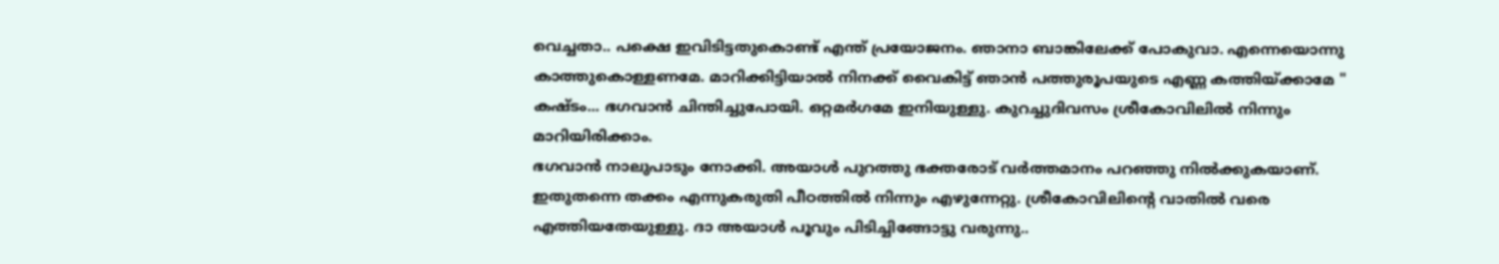വെച്ചതാ.. പക്ഷെ ഇവിടിട്ടതുകൊണ്ട് എന്ത് പ്രയോജനം. ഞാനാ ബാങ്കിലേക്ക് പോകുവാ. എന്നെയൊന്നു കാത്തുകൊള്ളണമേ. മാറിക്കിട്ടിയാൽ നിനക്ക് വൈകിട്ട് ഞാൻ പത്തുരൂപയുടെ എണ്ണ കത്തിയ്ക്കാമേ "
കഷ്ടം... ഭഗവാൻ ചിന്തിച്ചുപോയി. ഒറ്റമർഗമേ ഇനിയുള്ളു. കുറച്ചുദിവസം ശ്രീകോവിലിൽ നിന്നും മാറിയിരിക്കാം.
ഭഗവാൻ നാലുപാടും നോക്കി. അയാൾ പുറത്തു ഭക്തരോട് വർത്തമാനം പറഞ്ഞു നിൽക്കുകയാണ്. ഇതുതന്നെ തക്കം എന്നുകരുതി പീഠത്തിൽ നിന്നും എഴുന്നേറ്റു. ശ്രീകോവിലിന്റെ വാതിൽ വരെ എത്തിയതേയുള്ളു. ദാ അയാൾ പൂവും പിടിച്ചിങ്ങോട്ടു വരുന്നു..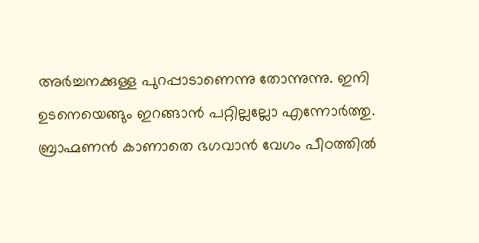അർച്ചനക്കുള്ള പുറപ്പാടാണെന്നു തോന്നുന്നു. ഇനി ഉടനെയെങ്ങും ഇറങ്ങാൻ പറ്റില്ലല്ലോ എന്നോർത്തു. ബ്രാഹ്മണൻ കാണാതെ ഭഗവാൻ വേഗം പീഠത്തിൽ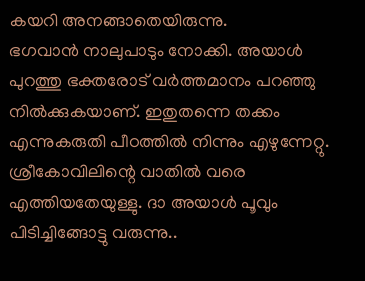കയറി അനങ്ങാതെയിരുന്നു.
ഭഗവാൻ നാലുപാടും നോക്കി. അയാൾ പുറത്തു ഭക്തരോട് വർത്തമാനം പറഞ്ഞു നിൽക്കുകയാണ്. ഇതുതന്നെ തക്കം എന്നുകരുതി പീഠത്തിൽ നിന്നും എഴുന്നേറ്റു. ശ്രീകോവിലിന്റെ വാതിൽ വരെ എത്തിയതേയുള്ളു. ദാ അയാൾ പൂവും പിടിച്ചിങ്ങോട്ടു വരുന്നു..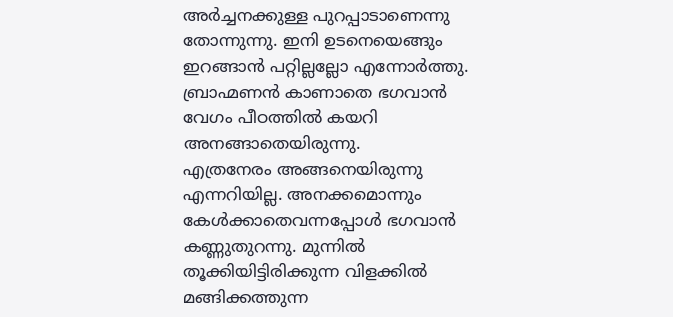അർച്ചനക്കുള്ള പുറപ്പാടാണെന്നു തോന്നുന്നു. ഇനി ഉടനെയെങ്ങും ഇറങ്ങാൻ പറ്റില്ലല്ലോ എന്നോർത്തു. ബ്രാഹ്മണൻ കാണാതെ ഭഗവാൻ വേഗം പീഠത്തിൽ കയറി അനങ്ങാതെയിരുന്നു.
എത്രനേരം അങ്ങനെയിരുന്നു എന്നറിയില്ല. അനക്കമൊന്നും കേൾക്കാതെവന്നപ്പോൾ ഭഗവാൻ കണ്ണുതുറന്നു. മുന്നിൽ തൂക്കിയിട്ടിരിക്കുന്ന വിളക്കിൽ മങ്ങിക്കത്തുന്ന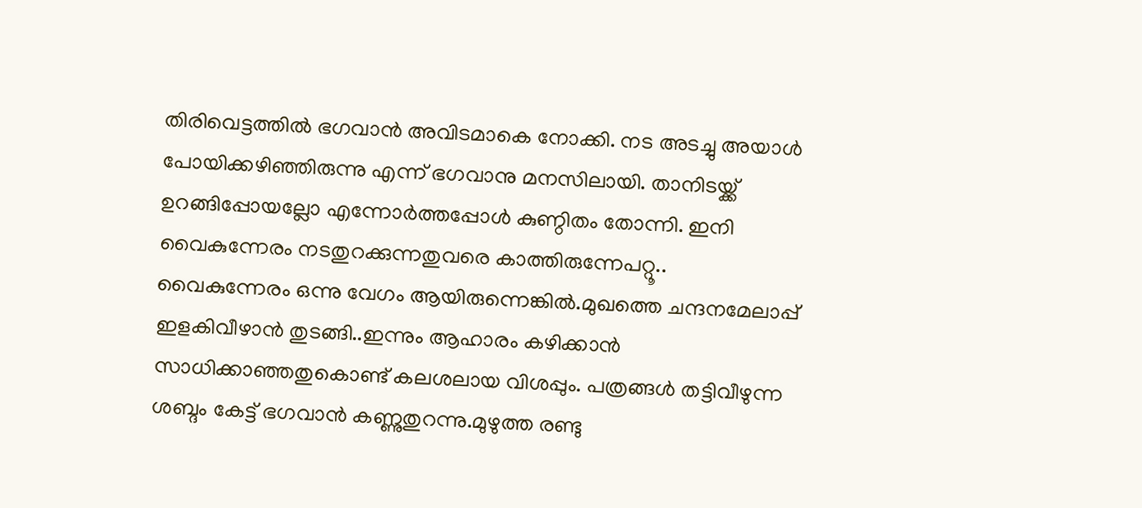തിരിവെട്ടത്തിൽ ഭഗവാൻ അവിടമാകെ നോക്കി. നട അടച്ചു അയാൾ പോയിക്കഴിഞ്ഞിരുന്നു എന്ന് ഭഗവാനു മനസിലായി. താനിടയ്ക്ക് ഉറങ്ങിപ്പോയല്ലോ എന്നോർത്തപ്പോൾ കുണ്ഠിതം തോന്നി. ഇനി വൈകുന്നേരം നടതുറക്കുന്നതുവരെ കാത്തിരുന്നേപറ്റൂ..
വൈകുന്നേരം ഒന്നു വേഗം ആയിരുന്നെങ്കിൽ.മുഖത്തെ ചന്ദനമേലാപ്പ് ഇളകിവീഴാൻ തുടങ്ങി..ഇന്നും ആഹാരം കഴിക്കാൻ സാധിക്കാഞ്ഞതുകൊണ്ട് കലശലായ വിശപ്പും. പത്രങ്ങൾ തട്ടിവീഴുന്ന ശബ്ദം കേട്ട് ഭഗവാൻ കണ്ണുതുറന്നു.മുഴുത്ത രണ്ടു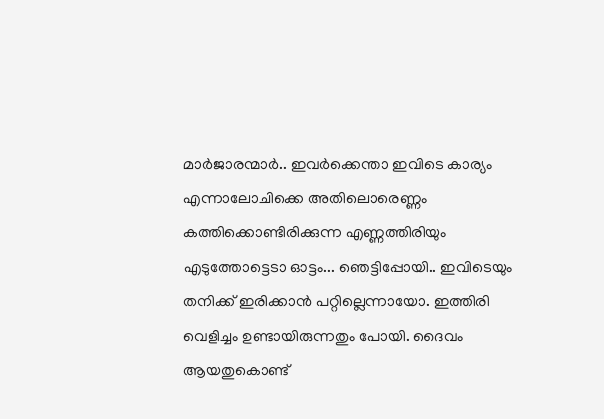മാർജാരന്മാർ.. ഇവർക്കെന്താ ഇവിടെ കാര്യം എന്നാലോചിക്കെ അതിലൊരെണ്ണം കത്തിക്കൊണ്ടിരിക്കുന്ന എണ്ണത്തിരിയും എടുത്തോട്ടെടാ ഓട്ടം... ഞെട്ടിപ്പോയി.. ഇവിടെയും തനിക്ക് ഇരിക്കാൻ പറ്റില്ലെന്നായോ. ഇത്തിരി വെളിച്ചം ഉണ്ടായിരുന്നതും പോയി. ദൈവം ആയതുകൊണ്ട്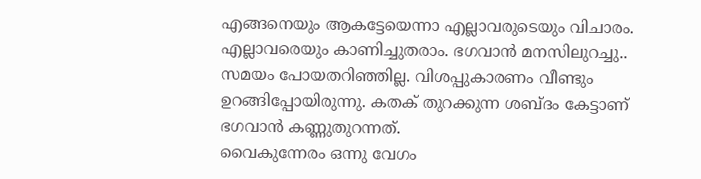എങ്ങനെയും ആകട്ടേയെന്നാ എല്ലാവരുടെയും വിചാരം. എല്ലാവരെയും കാണിച്ചുതരാം. ഭഗവാൻ മനസിലുറച്ചു..
സമയം പോയതറിഞ്ഞില്ല. വിശപ്പുകാരണം വീണ്ടും ഉറങ്ങിപ്പോയിരുന്നു. കതക് തുറക്കുന്ന ശബ്ദം കേട്ടാണ് ഭഗവാൻ കണ്ണുതുറന്നത്.
വൈകുന്നേരം ഒന്നു വേഗം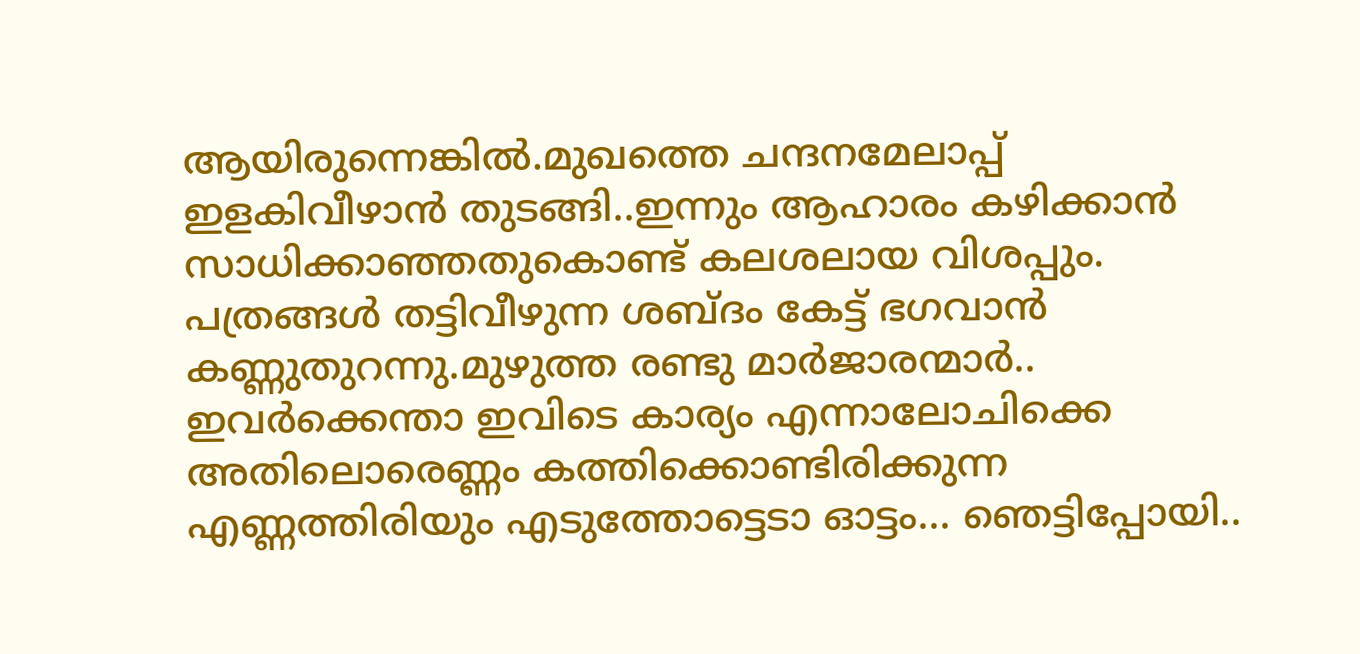ആയിരുന്നെങ്കിൽ.മുഖത്തെ ചന്ദനമേലാപ്പ് ഇളകിവീഴാൻ തുടങ്ങി..ഇന്നും ആഹാരം കഴിക്കാൻ സാധിക്കാഞ്ഞതുകൊണ്ട് കലശലായ വിശപ്പും. പത്രങ്ങൾ തട്ടിവീഴുന്ന ശബ്ദം കേട്ട് ഭഗവാൻ കണ്ണുതുറന്നു.മുഴുത്ത രണ്ടു മാർജാരന്മാർ.. ഇവർക്കെന്താ ഇവിടെ കാര്യം എന്നാലോചിക്കെ അതിലൊരെണ്ണം കത്തിക്കൊണ്ടിരിക്കുന്ന എണ്ണത്തിരിയും എടുത്തോട്ടെടാ ഓട്ടം... ഞെട്ടിപ്പോയി..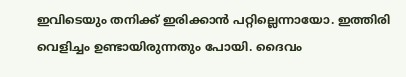ഇവിടെയും തനിക്ക് ഇരിക്കാൻ പറ്റില്ലെന്നായോ. ഇത്തിരി വെളിച്ചം ഉണ്ടായിരുന്നതും പോയി. ദൈവം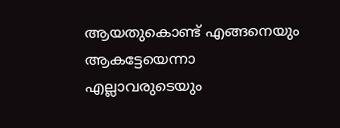ആയതുകൊണ്ട് എങ്ങനെയും ആകട്ടേയെന്നാ എല്ലാവരുടെയും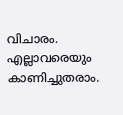വിചാരം. എല്ലാവരെയും കാണിച്ചുതരാം.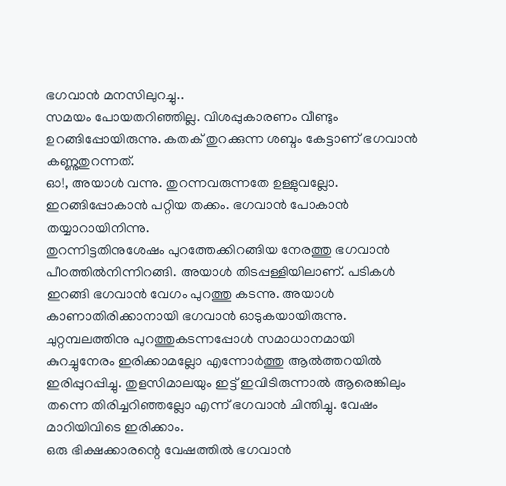ഭഗവാൻ മനസിലുറച്ചു..
സമയം പോയതറിഞ്ഞില്ല. വിശപ്പുകാരണം വീണ്ടും ഉറങ്ങിപ്പോയിരുന്നു. കതക് തുറക്കുന്ന ശബ്ദം കേട്ടാണ് ഭഗവാൻ കണ്ണുതുറന്നത്.
ഓ!, അയാൾ വന്നു. തുറന്നവരുന്നതേ ഉള്ളുവല്ലോ. ഇറങ്ങിപ്പോകാൻ പറ്റിയ തക്കം. ഭഗവാൻ പോകാൻ തയ്യാറായിനിന്നു.
തുറന്നിട്ടതിനുശേഷം പുറത്തേക്കിറങ്ങിയ നേരത്തു ഭഗവാൻ പീഠത്തിൽനിന്നിറങ്ങി. അയാൾ തിടപ്പള്ളിയിലാണ്. പടികൾ ഇറങ്ങി ഭഗവാൻ വേഗം പുറത്തു കടന്നു. അയാൾ കാണാതിരിക്കാനായി ഭഗവാൻ ഓടുകയായിരുന്നു. ചുറ്റമ്പലത്തിനു പുറത്തുകടന്നപ്പോൾ സമാധാനമായി
കുറച്ചുനേരം ഇരിക്കാമല്ലോ എന്നോർത്തു ആൽത്തറയിൽ ഇരിപ്പുറപ്പിച്ചു. തുളസിമാലയും ഇട്ട് ഇവിടിരുന്നാൽ ആരെങ്കിലും തന്നെ തിരിച്ചറിഞ്ഞല്ലോ എന്ന് ഭഗവാൻ ചിന്തിച്ചു. വേഷം മാറിയിവിടെ ഇരിക്കാം.
ഒരു ഭിക്ഷക്കാരന്റെ വേഷത്തിൽ ഭഗവാൻ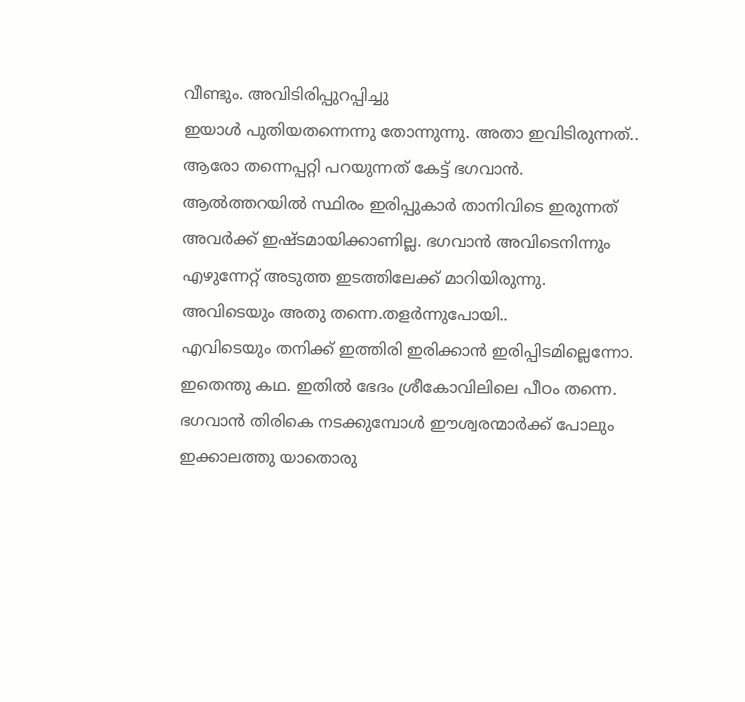വീണ്ടും. അവിടിരിപ്പുറപ്പിച്ചു
ഇയാൾ പുതിയതന്നെന്നു തോന്നുന്നു. അതാ ഇവിടിരുന്നത്.. ആരോ തന്നെപ്പറ്റി പറയുന്നത് കേട്ട് ഭഗവാൻ. ആൽത്തറയിൽ സ്ഥിരം ഇരിപ്പുകാർ താനിവിടെ ഇരുന്നത് അവർക്ക് ഇഷ്ടമായിക്കാണില്ല. ഭഗവാൻ അവിടെനിന്നും എഴുന്നേറ്റ് അടുത്ത ഇടത്തിലേക്ക് മാറിയിരുന്നു. അവിടെയും അതു തന്നെ.തളർന്നുപോയി..
എവിടെയും തനിക്ക് ഇത്തിരി ഇരിക്കാൻ ഇരിപ്പിടമില്ലെന്നോ. ഇതെന്തു കഥ. ഇതിൽ ഭേദം ശ്രീകോവിലിലെ പീഠം തന്നെ. ഭഗവാൻ തിരികെ നടക്കുമ്പോൾ ഈശ്വരന്മാർക്ക് പോലും ഇക്കാലത്തു യാതൊരു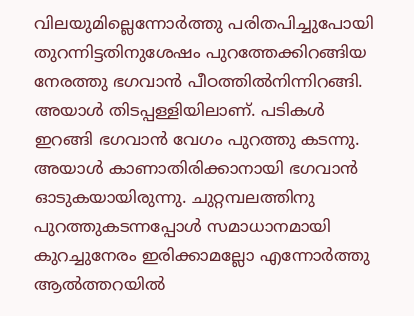വിലയുമില്ലെന്നോർത്തു പരിതപിച്ചുപോയി
തുറന്നിട്ടതിനുശേഷം പുറത്തേക്കിറങ്ങിയ നേരത്തു ഭഗവാൻ പീഠത്തിൽനിന്നിറങ്ങി. അയാൾ തിടപ്പള്ളിയിലാണ്. പടികൾ ഇറങ്ങി ഭഗവാൻ വേഗം പുറത്തു കടന്നു. അയാൾ കാണാതിരിക്കാനായി ഭഗവാൻ ഓടുകയായിരുന്നു. ചുറ്റമ്പലത്തിനു പുറത്തുകടന്നപ്പോൾ സമാധാനമായി
കുറച്ചുനേരം ഇരിക്കാമല്ലോ എന്നോർത്തു ആൽത്തറയിൽ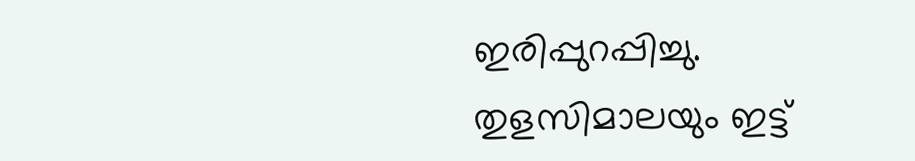ഇരിപ്പുറപ്പിച്ചു. തുളസിമാലയും ഇട്ട്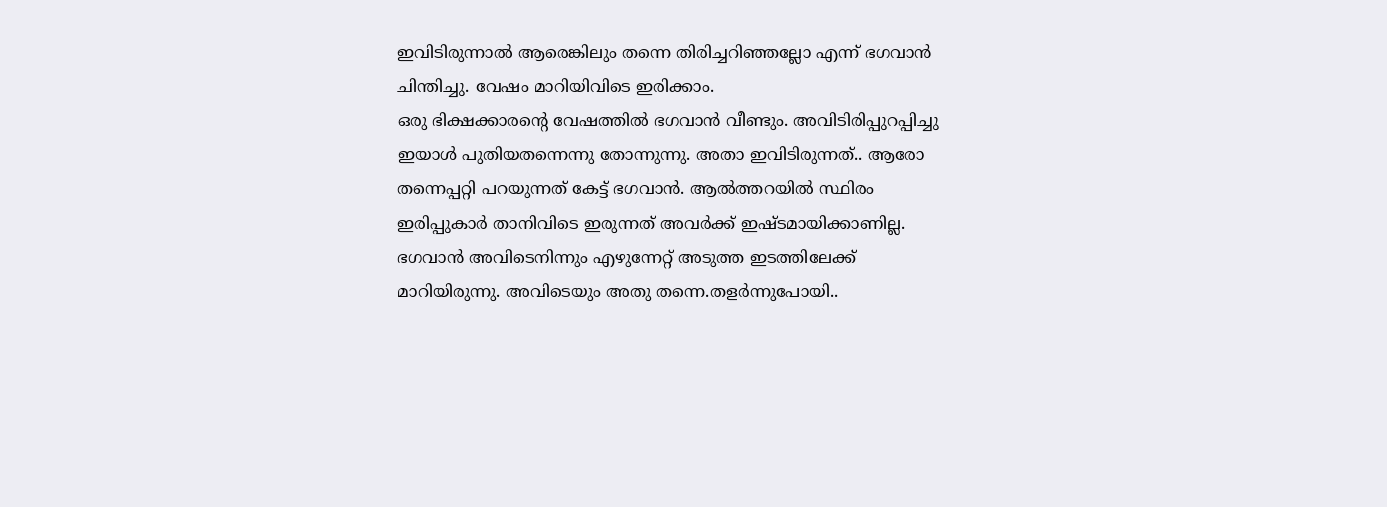ഇവിടിരുന്നാൽ ആരെങ്കിലും തന്നെ തിരിച്ചറിഞ്ഞല്ലോ എന്ന് ഭഗവാൻ ചിന്തിച്ചു. വേഷം മാറിയിവിടെ ഇരിക്കാം.
ഒരു ഭിക്ഷക്കാരന്റെ വേഷത്തിൽ ഭഗവാൻ വീണ്ടും. അവിടിരിപ്പുറപ്പിച്ചു
ഇയാൾ പുതിയതന്നെന്നു തോന്നുന്നു. അതാ ഇവിടിരുന്നത്.. ആരോ തന്നെപ്പറ്റി പറയുന്നത് കേട്ട് ഭഗവാൻ. ആൽത്തറയിൽ സ്ഥിരം ഇരിപ്പുകാർ താനിവിടെ ഇരുന്നത് അവർക്ക് ഇഷ്ടമായിക്കാണില്ല. ഭഗവാൻ അവിടെനിന്നും എഴുന്നേറ്റ് അടുത്ത ഇടത്തിലേക്ക് മാറിയിരുന്നു. അവിടെയും അതു തന്നെ.തളർന്നുപോയി..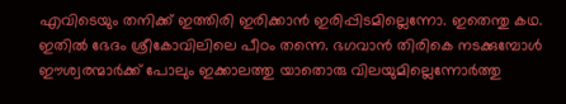എവിടെയും തനിക്ക് ഇത്തിരി ഇരിക്കാൻ ഇരിപ്പിടമില്ലെന്നോ. ഇതെന്തു കഥ. ഇതിൽ ഭേദം ശ്രീകോവിലിലെ പീഠം തന്നെ. ഭഗവാൻ തിരികെ നടക്കുമ്പോൾ ഈശ്വരന്മാർക്ക് പോലും ഇക്കാലത്തു യാതൊരു വിലയുമില്ലെന്നോർത്തു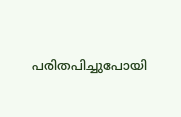പരിതപിച്ചുപോയി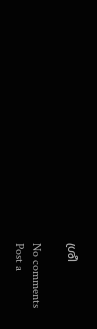ശ്രീ

No comments
Post a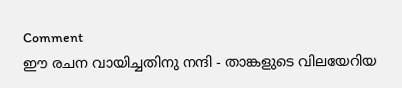Comment
ഈ രചന വായിച്ചതിനു നന്ദി - താങ്കളുടെ വിലയേറിയ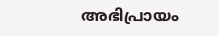അഭിപ്രായം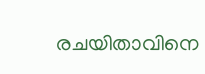രചയിതാവിനെ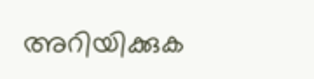അറിയിക്കുക